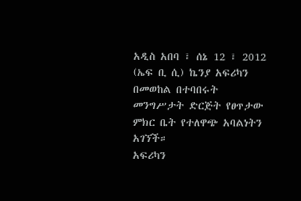አዲስ አበባ ፣ ሰኔ 12 ፣ 2012 (ኤፍ ቢ ሲ) ኬንያ አፍሪካን በመወከል በተባበሩት መንግሥታት ድርጅት የፀጥታው ምክር ቤት የተለዋጭ አባልነትን አገኘች።
አፍሪካን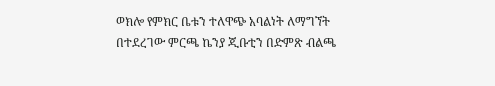ወክሎ የምክር ቤቱን ተለዋጭ አባልነት ለማግኘት በተደረገው ምርጫ ኬንያ ጂቡቲን በድምጽ ብልጫ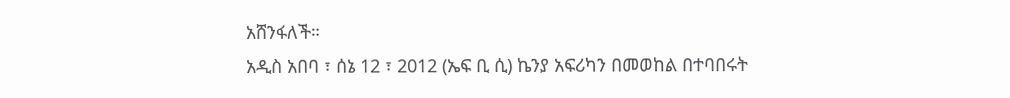አሸንፋለች።
አዲስ አበባ ፣ ሰኔ 12 ፣ 2012 (ኤፍ ቢ ሲ) ኬንያ አፍሪካን በመወከል በተባበሩት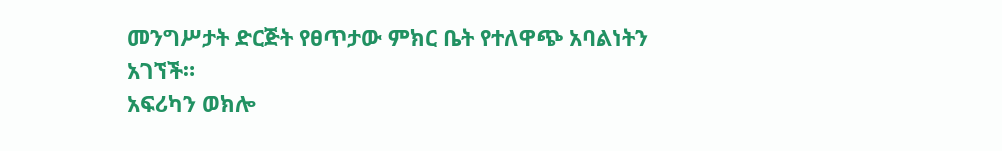መንግሥታት ድርጅት የፀጥታው ምክር ቤት የተለዋጭ አባልነትን አገኘች።
አፍሪካን ወክሎ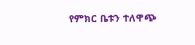የምክር ቤቱን ተለዋጭ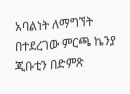አባልነት ለማግኘት በተደረገው ምርጫ ኬንያ ጂቡቲን በድምጽ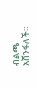ብልጫ አሸንፋለች።